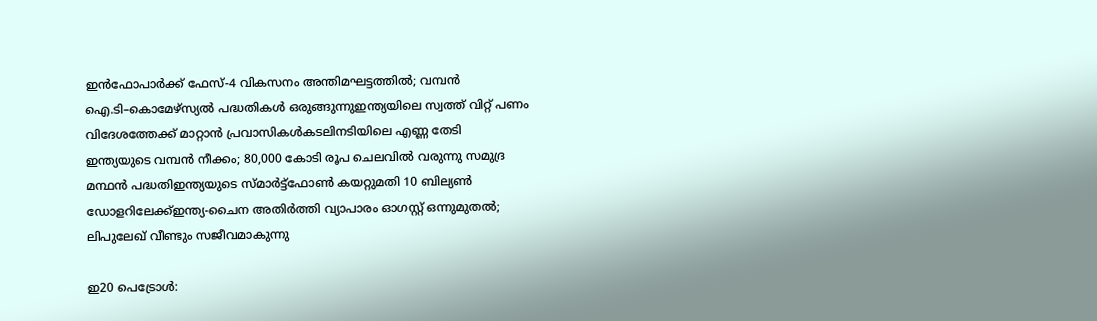ഇൻഫോപാർക്ക് ഫേസ്-4 വികസനം അന്തിമഘട്ടത്തിൽ; വമ്പൻ ഐ.ടി–കൊമേഴ്സ്യൽ പദ്ധതികൾ ഒരുങ്ങുന്നുഇന്ത്യയിലെ സ്വത്ത് വിറ്റ് പണം വിദേശത്തേക്ക് മാറ്റാന്‍ പ്രവാസികള്‍കടലിനടിയിലെ എണ്ണ തേടി ഇന്ത്യയുടെ വമ്പൻ നീക്കം; 80,000 കോടി രൂപ ചെലവിൽ വരുന്നു സമുദ്ര മന്ഥൻ പദ്ധതിഇന്ത്യയുടെ സ്മാര്‍ട്ട്ഫോണ്‍ കയറ്റുമതി 10 ബില്യണ്‍ ഡോളറിലേക്ക്ഇന്ത്യ-ചൈന അതിര്‍ത്തി വ്യാപാരം ഓഗസ്റ്റ് ഒന്നുമുതല്‍; ലിപുലേഖ് വീണ്ടും സജീവമാകുന്നു

ഇ20 പെട്രോള്‍: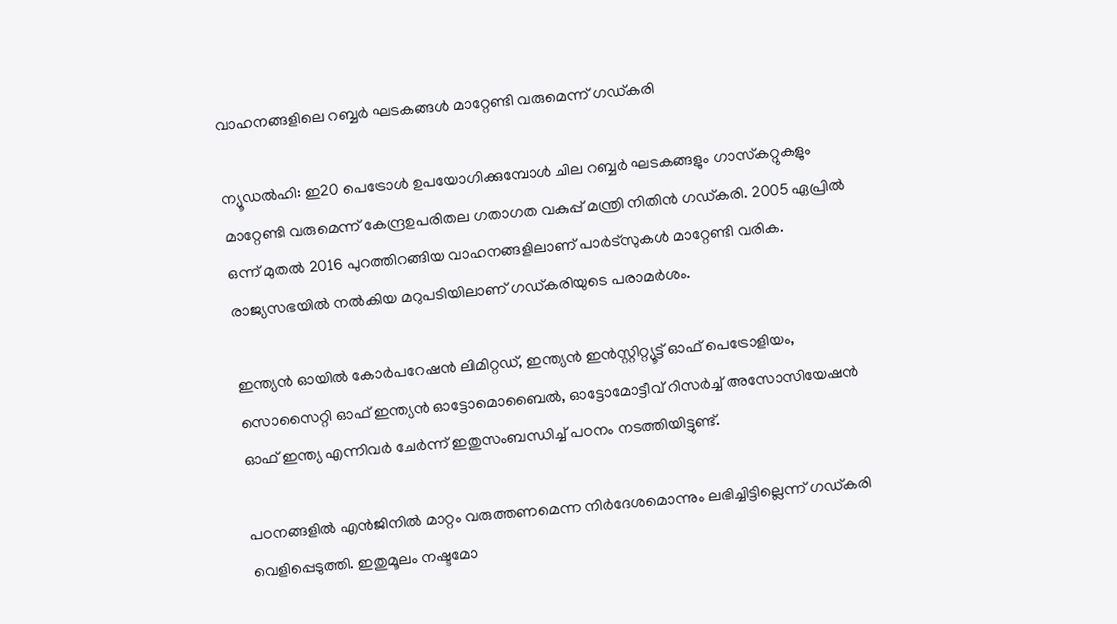വാഹനങ്ങളിലെ റബ്ബര്‍ ഘടകങ്ങള്‍ മാറ്റേണ്ടി വരുമെന്ന് ഗഡ്കരി

ന്യൂഡല്‍ഹി: ഇ20 പെട്രോള്‍ ഉപയോഗിക്കുമ്പോള്‍ ചില റബ്ബര്‍ ഘടകങ്ങളും ഗാസ്‌കറ്റുകളും മാറ്റേണ്ടി വരുമെന്ന് കേന്ദ്രഉപരിതല ഗതാഗത വകുപ്പ് മന്ത്രി നിതിന്‍ ഗഡ്കരി. 2005 ഏപ്രില്‍ ഒന്ന് മുതല്‍ 2016 പുറത്തിറങ്ങിയ വാഹനങ്ങളിലാണ് പാര്‍ട്‌സുകള്‍ മാറ്റേണ്ടി വരിക. രാജ്യസഭയില്‍ നല്‍കിയ മറുപടിയിലാണ് ഗഡ്കരിയുടെ പരാമര്‍ശം.

ഇന്ത്യന്‍ ഓയില്‍ കോര്‍പറേഷന്‍ ലിമിറ്റഡ്, ഇന്ത്യന്‍ ഇന്‍സ്റ്റിറ്റ്യൂട്ട് ഓഫ് പെട്രോളിയം, സൊസൈറ്റി ഓഫ് ഇന്ത്യന്‍ ഓട്ടോമൊബൈല്‍, ഓട്ടോമോട്ടീവ് റിസര്‍ച്ച് അസോസിയേഷന്‍ ഓഫ് ഇന്ത്യ എന്നിവര്‍ ചേര്‍ന്ന് ഇതുസംബന്ധിച്ച് പഠനം നടത്തിയിട്ടുണ്ട്.

പഠനങ്ങളില്‍ എന്‍ജിനില്‍ മാറ്റം വരുത്തണമെന്ന നിര്‍ദേശമൊന്നും ലഭിച്ചിട്ടില്ലെന്ന് ഗഡ്കരി വെളിപ്പെടുത്തി. ഇതുമൂലം നഷ്ടമോ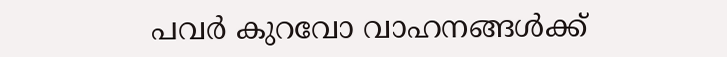പവര്‍ കുറവോ വാഹനങ്ങള്‍ക്ക്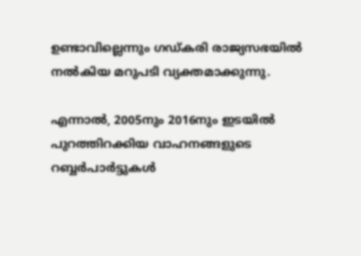ഉണ്ടാവില്ലെന്നും ഗഡ്കരി രാജ്യസഭയില്‍ നല്‍കിയ മറുപടി വ്യക്തമാക്കുന്നു.

എന്നാല്‍, 2005നും 2016നും ഇടയില്‍ പുറത്തിറക്കിയ വാഹനങ്ങളുടെ റബ്ബര്‍പാര്‍ട്ടുകള്‍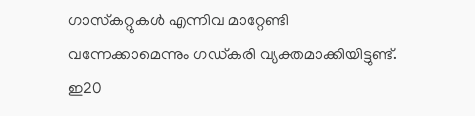ഗാസ്‌കറ്റുകള്‍ എന്നിവ മാറ്റേണ്ടി വന്നേക്കാമെന്നും ഗഡ്കരി വ്യക്തമാക്കിയിട്ടുണ്ട്. ഇ20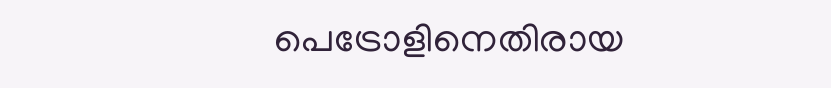പെട്രോളിനെതിരായ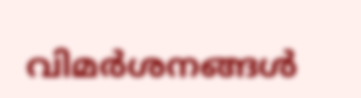വിമര്‍ശനങ്ങള്‍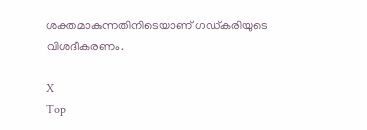ശക്തമാകുന്നതിനിടെയാണ് ഗഡ്കരിയുടെ വിശദീകരണം.

X
Top